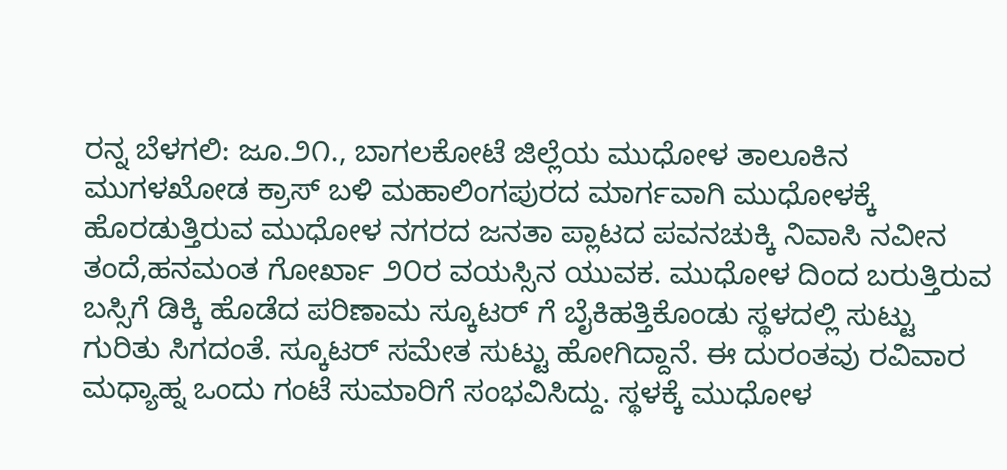ರನ್ನ ಬೆಳಗಲಿ: ಜೂ.೨೧., ಬಾಗಲಕೋಟೆ ಜಿಲ್ಲೆಯ ಮುಧೋಳ ತಾಲೂಕಿನ ಮುಗಳಖೋಡ ಕ್ರಾಸ್ ಬಳಿ ಮಹಾಲಿಂಗಪುರದ ಮಾರ್ಗವಾಗಿ ಮುಧೋಳಕ್ಕೆ ಹೊರಡುತ್ತಿರುವ ಮುಧೋಳ ನಗರದ ಜನತಾ ಪ್ಲಾಟದ ಪವನಚುಕ್ಕಿ ನಿವಾಸಿ ನವೀನ ತಂದೆ,ಹನಮಂತ ಗೋರ್ಖಾ ೨೦ರ ವಯಸ್ಸಿನ ಯುವಕ. ಮುಧೋಳ ದಿಂದ ಬರುತ್ತಿರುವ ಬಸ್ಸಿಗೆ ಡಿಕ್ಕಿ ಹೊಡೆದ ಪರಿಣಾಮ ಸ್ಕೂಟರ್ ಗೆ ಬೈಕಿಹತ್ತಿಕೊಂಡು ಸ್ಥಳದಲ್ಲಿ ಸುಟ್ಟು ಗುರಿತು ಸಿಗದಂತೆ. ಸ್ಕೂಟರ್ ಸಮೇತ ಸುಟ್ಟು ಹೋಗಿದ್ದಾನೆ. ಈ ದುರಂತವು ರವಿವಾರ ಮಧ್ಯಾಹ್ನ ಒಂದು ಗಂಟೆ ಸುಮಾರಿಗೆ ಸಂಭವಿಸಿದ್ದು. ಸ್ಥಳಕ್ಕೆ ಮುಧೋಳ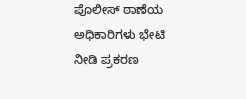ಪೊಲೀಸ್ ಠಾಣೆಯ ಅಧಿಕಾರಿಗಳು ಭೇಟಿ ನೀಡಿ ಪ್ರಕರಣ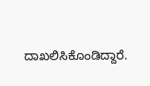ದಾಖಲಿಸಿಕೊಂಡಿದ್ದಾರೆ.